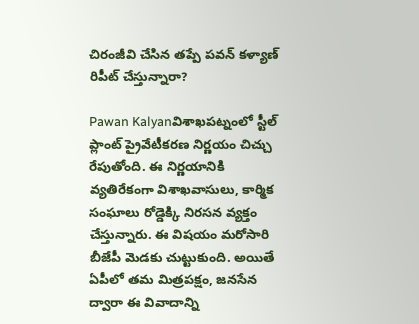చిరంజీవి చేసిన తప్పే పవన్ కళ్యాణ్ రిపీట్ చేస్తున్నారా?

Pawan Kalyanవిశాఖపట్నంలో స్టీల్ ప్లాంట్ ప్రైవేటీకరణ నిర్ణయం చిచ్చు రేపుతోంది. ఈ నిర్ణయానికి వ్యతిరేకంగా విశాఖవాసులు, కార్మిక సంఘాలు రోడ్డెక్కి నిరసన వ్యక్తం చేస్తున్నారు. ఈ విషయం మరోసారి బీజేపీ మెడకు చుట్టుకుంది. అయితే ఏపీలో తమ మిత్రపక్షం, జనసేన ద్వారా ఈ వివాదాన్ని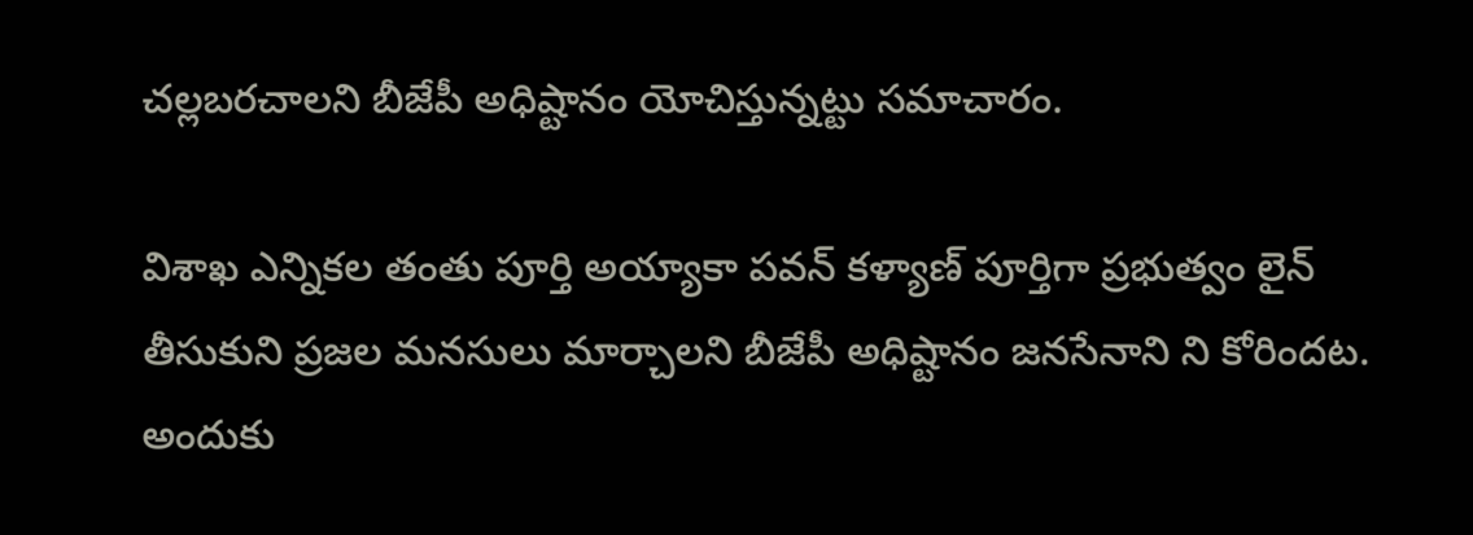చల్లబరచాలని బీజేపీ అధిష్టానం యోచిస్తున్నట్టు సమాచారం.

విశాఖ ఎన్నికల తంతు పూర్తి అయ్యాకా పవన్ కళ్యాణ్ పూర్తిగా ప్రభుత్వం లైన్ తీసుకుని ప్రజల మనసులు మార్చాలని బీజేపీ అధిష్టానం జనసేనాని ని కోరిందట. అందుకు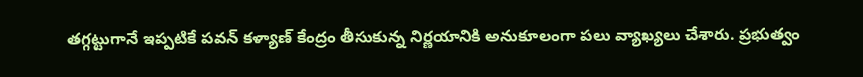తగ్గట్టుగానే ఇప్పటికే పవన్ కళ్యాణ్ కేంద్రం తీసుకున్న నిర్ణయానికి అనుకూలంగా పలు వ్యాఖ్యలు చేశారు. ప్రభుత్వం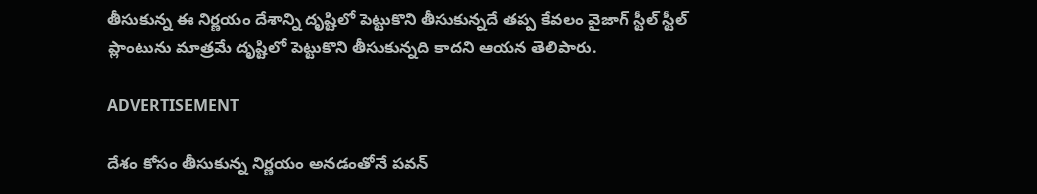తీసుకున్న ఈ నిర్ణయం దేశాన్ని దృష్టిలో పెట్టుకొని తీసుకున్నదే తప్ప కేవలం వైజాగ్ స్టీల్ స్టీల్ ప్లాంటును మాత్రమే దృష్టిలో పెట్టుకొని తీసుకున్నది కాదని ఆయన తెలిపారు.

ADVERTISEMENT

దేశం కోసం తీసుకున్న నిర్ణయం అనడంతోనే పవన్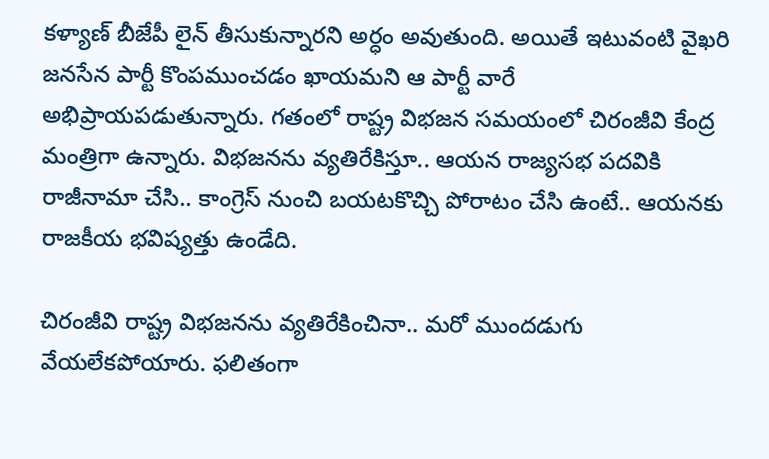కళ్యాణ్ బీజేపీ లైన్ తీసుకున్నారని అర్ధం అవుతుంది. అయితే ఇటువంటి వైఖరి జనసేన పార్టీ కొంపముంచడం ఖాయమని ఆ పార్టీ వారే అభిప్రాయపడుతున్నారు. గతంలో రాష్ట్ర విభజన సమయంలో చిరంజీవి కేంద్ర మంత్రిగా ఉన్నారు. విభజనను వ్యతిరేకిస్తూ.. ఆయన రాజ్యసభ పదవికి రాజీనామా చేసి.. కాంగ్రెస్ నుంచి బయటకొచ్చి పోరాటం చేసి ఉంటే.. ఆయనకు రాజకీయ భవిష్యత్తు ఉండేది.

చిరంజీవి రాష్ట్ర విభజనను వ్యతిరేకించినా.. మరో ముందడుగు వేయలేకపోయారు. ఫలితంగా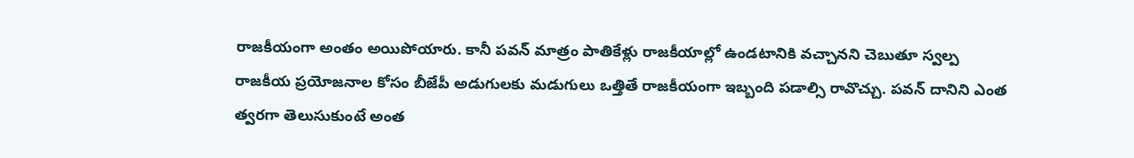రాజకీయంగా అంతం అయిపోయారు. కానీ పవన్ మాత్రం పాతికేళ్లు రాజకీయాల్లో ఉండటానికి వచ్చానని చెబుతూ స్వల్ప రాజకీయ ప్రయోజనాల కోసం బీజేపీ అడుగులకు మడుగులు ఒత్తితే రాజకీయంగా ఇబ్బంది పడాల్సి రావొచ్చు. పవన్ దానిని ఎంత త్వరగా తెలుసుకుంటే అంత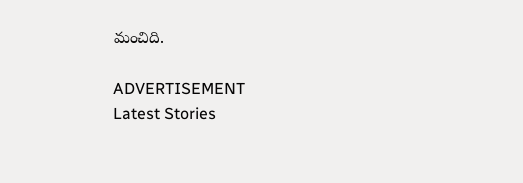మంచిది.

ADVERTISEMENT
Latest Stories